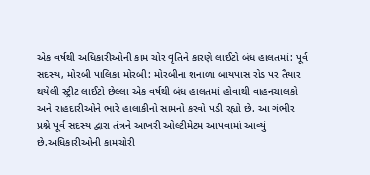એક વર્ષથી અધિકારીઓની કામ ચોર વૃતિને કારણે લાઈટો બંધ હાલતમાં: પૂર્વ સદસ્ય, મોરબી પાલિકા મોરબી: મોરબીના શનાળા બાયપાસ રોડ પર તૈયાર થયેલી સ્ટ્રીટ લાઈટો છેલ્લા એક વર્ષથી બંધ હાલતમાં હોવાથી વાહનચાલકો અને રાહદારીઓને ભારે હાલાકીનો સામનો કરવો પડી રહ્યો છે. આ ગંભીર પ્રશ્ને પૂર્વ સદસ્ય દ્વારા તંત્રને આખરી ઓલ્ટીમેટમ આપવામાં આવ્યું છે.અધિકારીઓની કામચોરી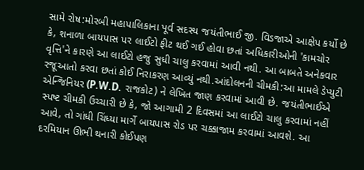સામે રોષ:મોરબી મહાપાલિકાના પૂર્વ સદસ્ય જયંતીભાઈ જી. વિડજાએ આક્ષેપ કર્યો છે કે, શનાળા બાયપાસ પર લાઈટો ફીટ થઈ ગઈ હોવા છતાં અધિકારીઓની 'કામચોર વૃત્તિ'ને કારણે આ લાઈટો હજુ સુધી ચાલુ કરવામાં આવી નથી. આ બાબતે અનેકવાર રજૂઆતો કરવા છતાં કોઈ નિરાકરણ આવ્યું નથી.આંદોલનની ચીમકી:આ મામલે ડેપ્યુટી એન્જિનિયર (P.W.D. રાજકોટ) ને લેખિત જાણ કરવામાં આવી છે. જયંતીભાઈએ સ્પષ્ટ ચીમકી ઉચ્ચારી છે કે, જો આગામી 2 દિવસમાં આ લાઈટો ચાલુ કરવામાં નહીં આવે, તો ગાંધી ચિંધ્યા માર્ગે બાયપાસ રોડ પર ચક્કાજામ કરવામાં આવશે. આ દરમિયાન ઊભી થનારી કોઈપણ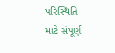પરિસ્થિતિ માટે સંપૂર્ણ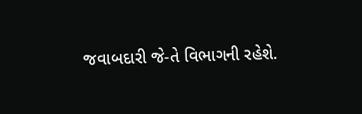જવાબદારી જે-તે વિભાગની રહેશે.